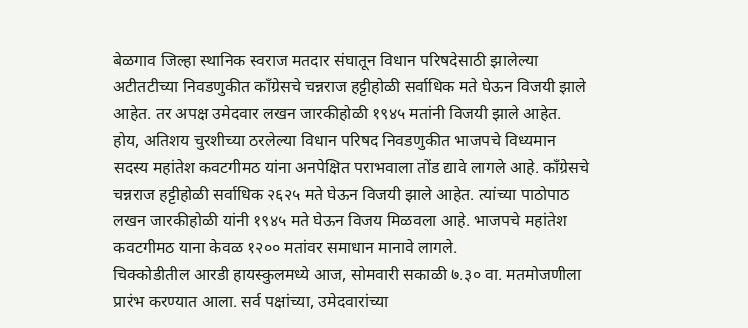बेळगाव जिल्हा स्थानिक स्वराज मतदार संघातून विधान परिषदेसाठी झालेल्या अटीतटीच्या निवडणुकीत काँग्रेसचे चन्नराज हट्टीहोळी सर्वाधिक मते घेऊन विजयी झाले आहेत. तर अपक्ष उमेदवार लखन जारकीहोळी १९४५ मतांनी विजयी झाले आहेत.
होय, अतिशय चुरशीच्या ठरलेल्या विधान परिषद निवडणुकीत भाजपचे विध्यमान सदस्य महांतेश कवटगीमठ यांना अनपेक्षित पराभवाला तोंड द्यावे लागले आहे. काँग्रेसचे चन्नराज हट्टीहोळी सर्वाधिक २६२५ मते घेऊन विजयी झाले आहेत. त्यांच्या पाठोपाठ लखन जारकीहोळी यांनी १९४५ मते घेऊन विजय मिळवला आहे. भाजपचे महांतेश कवटगीमठ याना केवळ १२०० मतांवर समाधान मानावे लागले.
चिक्कोडीतील आरडी हायस्कुलमध्ये आज, सोमवारी सकाळी ७.३० वा. मतमोजणीला प्रारंभ करण्यात आला. सर्व पक्षांच्या, उमेदवारांच्या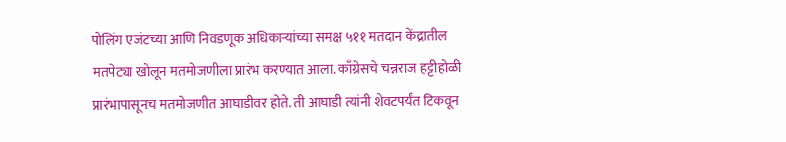पोलिंग एजंटच्या आणि निवडणूक अधिकाऱ्यांच्या समक्ष ५११ मतदान केंद्रातील मतपेट्या खोलून मतमोजणीला प्रारंभ करण्यात आला. काँग्रेसचे चन्नराज हट्टीहोळी प्रारंभापासूनच मतमोजणीत आघाडीवर होते. ती आघाडी त्यांनी शेवटपर्यंत टिकवून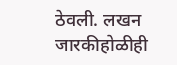ठेवली. लखन जारकीहोळीही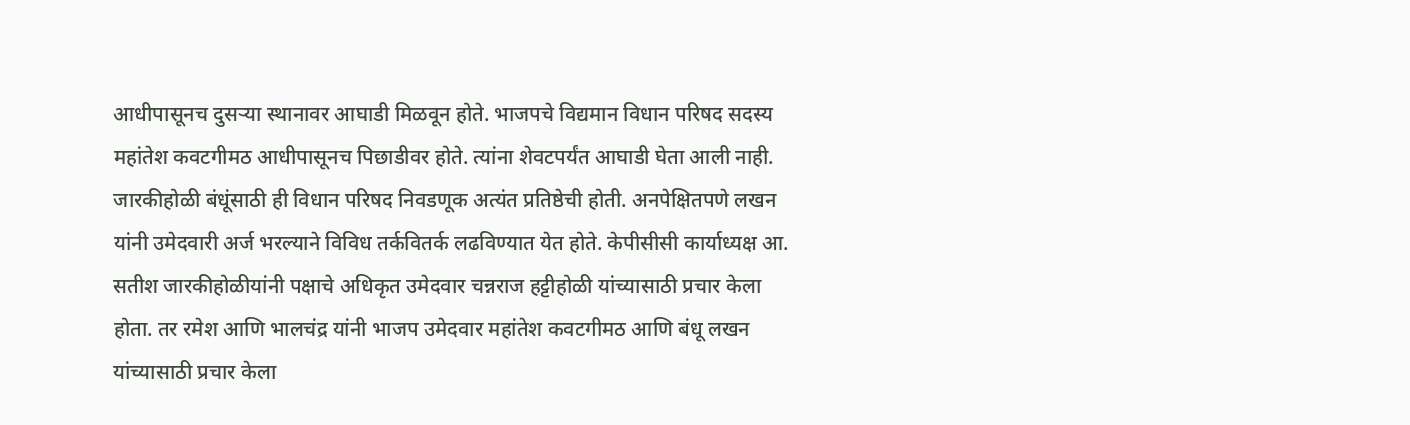आधीपासूनच दुसऱ्या स्थानावर आघाडी मिळवून होते. भाजपचे विद्यमान विधान परिषद सदस्य महांतेश कवटगीमठ आधीपासूनच पिछाडीवर होते. त्यांना शेवटपर्यंत आघाडी घेता आली नाही.
जारकीहोळी बंधूंसाठी ही विधान परिषद निवडणूक अत्यंत प्रतिष्ठेची होती. अनपेक्षितपणे लखन यांनी उमेदवारी अर्ज भरल्याने विविध तर्कवितर्क लढविण्यात येत होते. केपीसीसी कार्याध्यक्ष आ. सतीश जारकीहोळीयांनी पक्षाचे अधिकृत उमेदवार चन्नराज हट्टीहोळी यांच्यासाठी प्रचार केला होता. तर रमेश आणि भालचंद्र यांनी भाजप उमेदवार महांतेश कवटगीमठ आणि बंधू लखन यांच्यासाठी प्रचार केला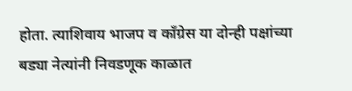होता. त्याशिवाय भाजप व काँग्रेस या दोन्ही पक्षांच्या बड्या नेत्यांनी निवडणूक काळात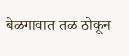बेळगावात तळ ठोकून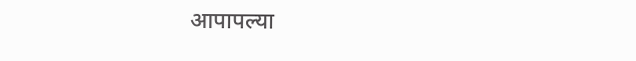आपापल्या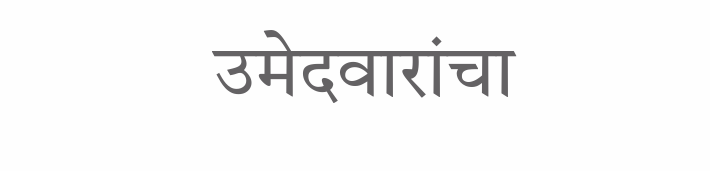उमेदवारांचा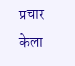प्रचार केला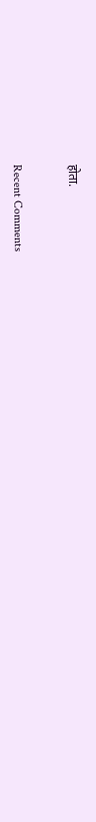होता.


Recent Comments